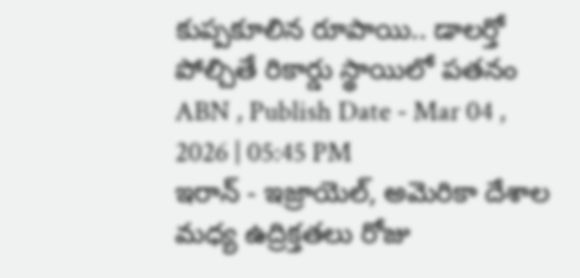కుప్పకూలిన రూపాయి.. డాలర్తో పోల్చితే రికార్డు స్థాయిలో పతనం
ABN , Publish Date - Mar 04 , 2026 | 05:45 PM
ఇరాన్ - ఇజ్రాయెల్, అమెరికా దేశాల మధ్య ఉద్రిక్తతలు రోజు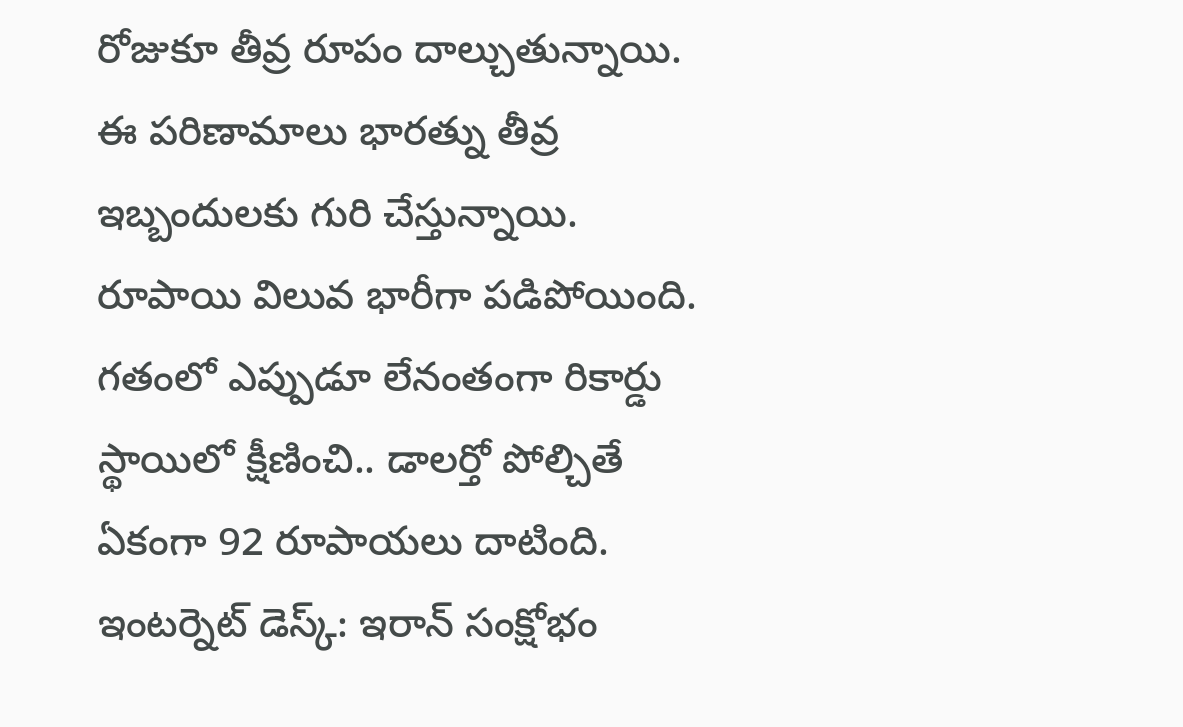రోజుకూ తీవ్ర రూపం దాల్చుతున్నాయి. ఈ పరిణామాలు భారత్ను తీవ్ర ఇబ్బందులకు గురి చేస్తున్నాయి. రూపాయి విలువ భారీగా పడిపోయింది. గతంలో ఎప్పుడూ లేనంతంగా రికార్డు స్థాయిలో క్షీణించి.. డాలర్తో పోల్చితే ఏకంగా 92 రూపాయలు దాటింది.
ఇంటర్నెట్ డెస్క్: ఇరాన్ సంక్షోభం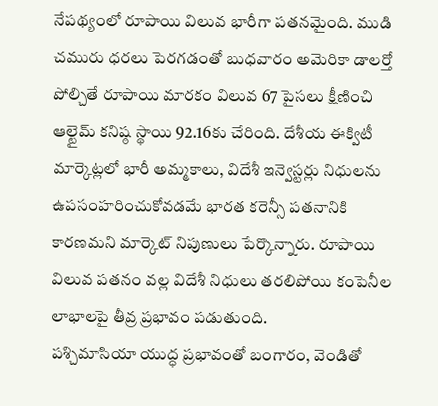నేపథ్యంలో రూపాయి విలువ భారీగా పతనమైంది. ముడి చమురు ధరలు పెరగడంతో బుధవారం అమెరికా డాలర్తో పోల్చితే రూపాయి మారకం విలువ 67 పైసలు క్షీణించి ఆల్టైమ్ కనిష్ఠ స్థాయి 92.16కు చేరింది. దేశీయ ఈక్విటీ మార్కెట్లలో భారీ అమ్మకాలు, విదేశీ ఇన్వెస్టర్లు నిధులను ఉపసంహరించుకోవడమే భారత కరెన్సీ పతనానికి కారణమని మార్కెట్ నిపుణులు పేర్కొన్నారు. రూపాయి విలువ పతనం వల్ల విదేశీ నిధులు తరలిపోయి కంపెనీల లాభాలపై తీవ్ర ప్రభావం పడుతుంది.
పశ్చిమాసియా యుద్ధ ప్రభావంతో బంగారం, వెండితో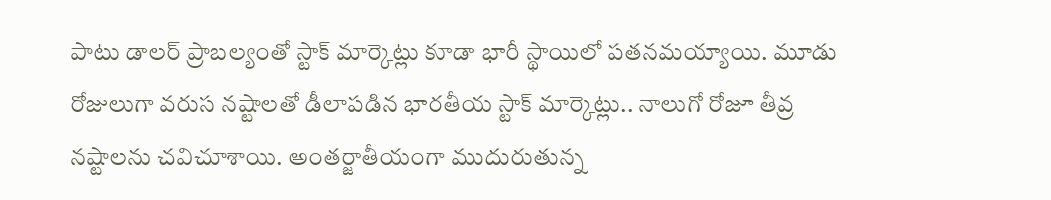పాటు డాలర్ ప్రాబల్యంతో స్టాక్ మార్కెట్లు కూడా భారీ స్థాయిలో పతనమయ్యాయి. మూడు రోజులుగా వరుస నష్టాలతో డీలాపడిన భారతీయ స్టాక్ మార్కెట్లు.. నాలుగో రోజూ తీవ్ర నష్టాలను చవిచూశాయి. అంతర్జాతీయంగా ముదురుతున్న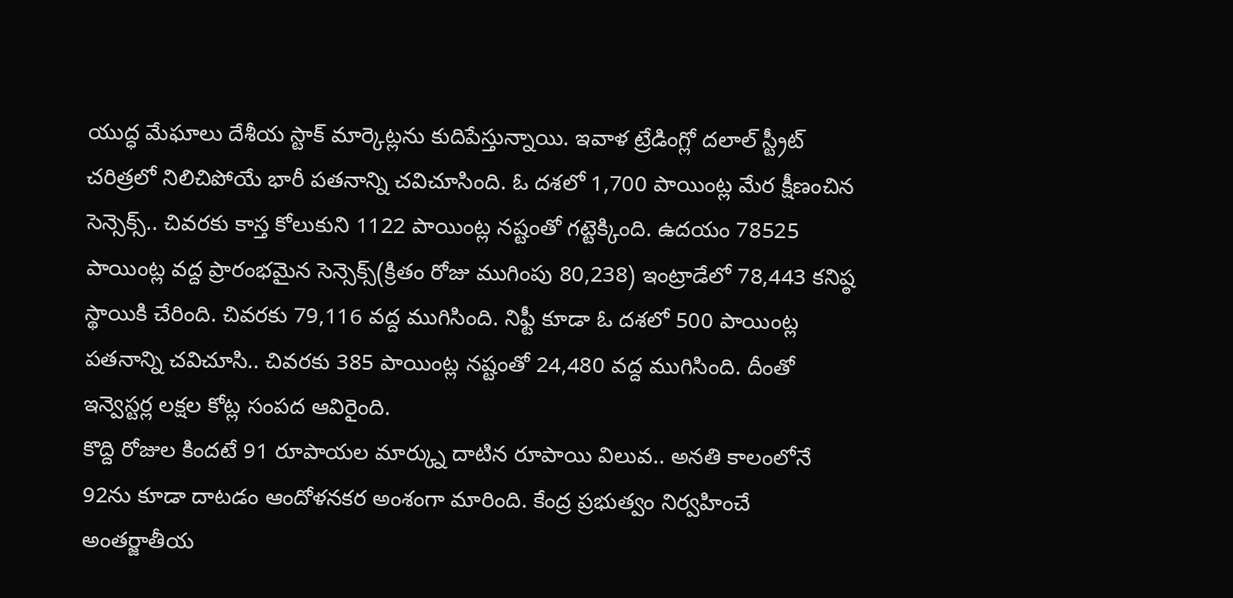యుద్ధ మేఘాలు దేశీయ స్టాక్ మార్కెట్లను కుదిపేస్తున్నాయి. ఇవాళ ట్రేడింగ్లో దలాల్ స్ట్రీట్ చరిత్రలో నిలిచిపోయే భారీ పతనాన్ని చవిచూసింది. ఓ దశలో 1,700 పాయింట్ల మేర క్షీణంచిన సెన్సెక్స్.. చివరకు కాస్త కోలుకుని 1122 పాయింట్ల నష్టంతో గట్టెక్కింది. ఉదయం 78525 పాయింట్ల వద్ద ప్రారంభమైన సెన్సెక్స్(క్రితం రోజు ముగింపు 80,238) ఇంట్రాడేలో 78,443 కనిష్ఠ స్థాయికి చేరింది. చివరకు 79,116 వద్ద ముగిసింది. నిఫ్టీ కూడా ఓ దశలో 500 పాయింట్ల పతనాన్ని చవిచూసి.. చివరకు 385 పాయింట్ల నష్టంతో 24,480 వద్ద ముగిసింది. దీంతో ఇన్వెస్టర్ల లక్షల కోట్ల సంపద ఆవిరైంది.
కొద్ది రోజుల కిందటే 91 రూపాయల మార్క్ను దాటిన రూపాయి విలువ.. అనతి కాలంలోనే 92ను కూడా దాటడం ఆందోళనకర అంశంగా మారింది. కేంద్ర ప్రభుత్వం నిర్వహించే అంతర్జాతీయ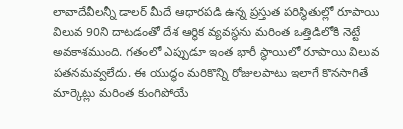లావాదేవీలన్నీ డాలర్ మీదే ఆధారపడి ఉన్న ప్రస్తుత పరిస్థితుల్లో రూపాయి విలువ 90ని దాటడంతో దేశ ఆర్థిక వ్యవస్థను మరింత ఒత్తిడిలోకి నెట్టే అవకాశముంది. గతంలో ఎప్పుడూ ఇంత భారీ స్థాయిలో రూపాయి విలువ పతనమవ్వలేదు. ఈ యుద్ధం మరికొన్ని రోజులపాటు ఇలాగే కొనసాగితే మార్కెట్లు మరింత కుంగిపోయే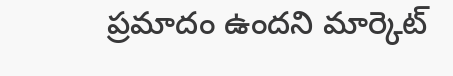ప్రమాదం ఉందని మార్కెట్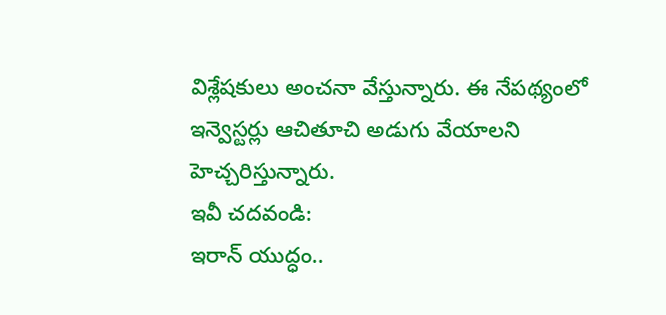విశ్లేషకులు అంచనా వేస్తున్నారు. ఈ నేపథ్యంలో ఇన్వెస్టర్లు ఆచితూచి అడుగు వేయాలని హెచ్చరిస్తున్నారు.
ఇవీ చదవండి:
ఇరాన్ యుద్ధం..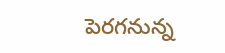పెరగనున్న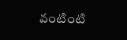వంటింటి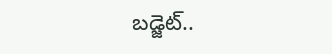బడ్జెట్..